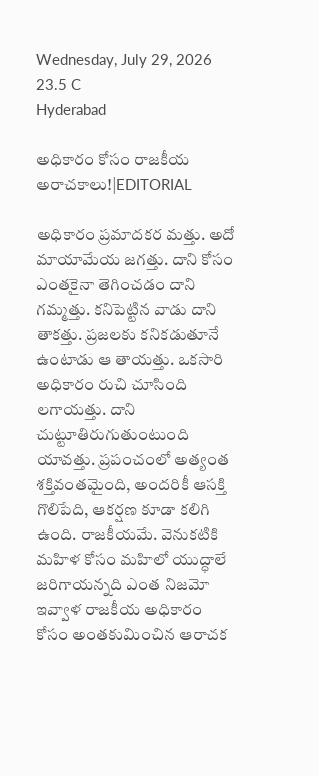Wednesday, July 29, 2026
23.5 C
Hyderabad

అధికారం కోసం రాజకీయ అరాచకాలు!|EDITORIAL

అధికారం ప్రమాదకర మత్తు. అదో మాయామేయ జగత్తు. దాని కోసం ఎంతకైనా తెగించడం దాని గమ్మత్తు. కనిపెట్టిన వాడు దాని తాకత్తు. ప్రజలకు కనికడుతూనే ఉంటాడు ఆ తాయత్తు. ఒకసారి అధికారం రుచి చూసింది లగాయత్తు. దాని చుట్టూతిరుగుతుంటుంది యావత్తు. ప్రపంచంలో అత్యంత శక్తివంతమైంది, అందరికీ ఆసక్తి గొలిపేది, ఆకర్షణ కూడా కలిగి ఉంది. రాజకీయమే. వెనుకటికి మహిళ కోసం మహిలో యుద్ధాలే జరిగాయన్నది ఎంత నిజమో ఇవ్వాళ రాజకీయ అధికారం కోసం అంతకుమించిన ఆరాచక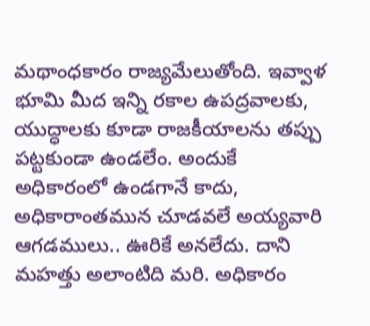మథాంధకారం రాజ్యమేలుతోంది. ఇవ్వాళ భూమి మీద ఇన్ని రకాల ఉపద్రవాలకు, యుద్ధాలకు కూడా రాజకీయాలను తప్పు పట్టకుండా ఉండలేం. అందుకే అధికారంలో ఉండగానే కాదు, అధికారాంతమున చూడవలే అయ్యవారి ఆగడములు.. ఊరికే అనలేదు. దాని మహత్తు అలాంటిది మరి. అధికారం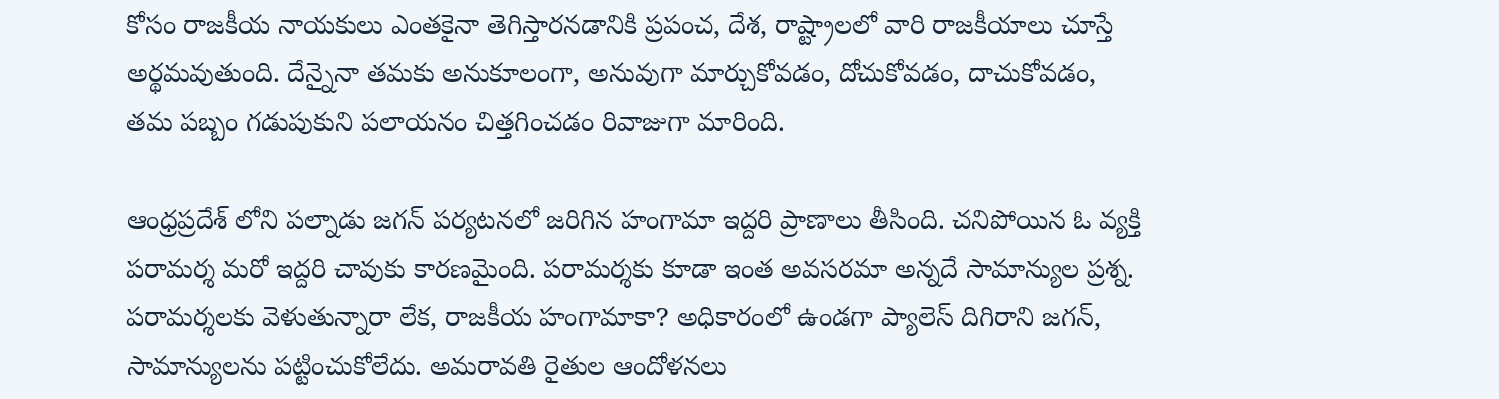కోసం రాజకీయ నాయకులు ఎంతకైనా తెగిస్తారనడానికి ప్రపంచ, దేశ, రాష్ట్రాలలో వారి రాజకీయాలు చూస్తే అర్థమవుతుంది. దేన్నైనా తమకు అనుకూలంగా, అనువుగా మార్చుకోవడం, దోచుకోవడం, దాచుకోవడం, తమ పబ్బం గడుపుకుని పలాయనం చిత్తగించడం రివాజుగా మారింది.

ఆంధ్రప్రదేశ్ లోని పల్నాడు జగన్ పర్యటనలో జరిగిన హంగామా ఇద్దరి ప్రాణాలు తీసింది. చనిపోయిన ఓ వ్యక్తి పరామర్శ మరో ఇద్దరి చావుకు కారణమైంది. పరామర్శకు కూడా ఇంత అవసరమా అన్నదే సామాన్యుల ప్రశ్న. పరామర్శలకు వెళుతున్నారా లేక, రాజకీయ హంగామాకా? అధికారంలో ఉండగా ప్యాలెస్‌ దిగిరాని జగన్, సామాన్యులను పట్టించుకోలేదు. అమరావతి రైతుల ఆందోళనలు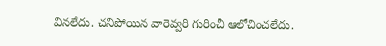వినలేదు. చనిపోయిన వారెవ్వరి గురించీ ఆలోచించలేదు.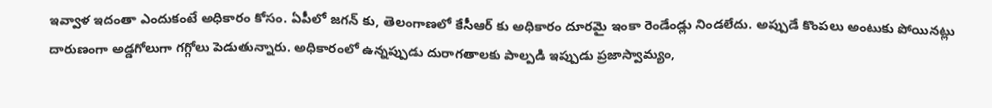ఇవ్వాళ ఇదంతా ఎందుకంటే అధికారం కోసం. ఏపీలో జగన్ కు, తెలంగాణలో కేసీఆర్ కు అధికారం దూరమై ఇంకా రెండేండ్లు నిండలేదు. అప్పుడే కొంపలు అంటుకు పోయినట్లు దారుణంగా అడ్డగోలుగా గగ్గోలు పెడుతున్నారు. అధికారంలో ఉన్నప్పుడు దురాగతాలకు పాల్పడి ఇప్పుడు ప్రజాస్వామ్యం,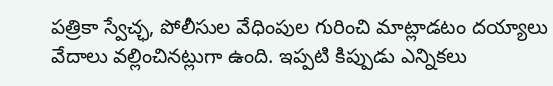పత్రికా స్వేచ్ఛ, పోలీసుల వేధింపుల గురించి మాట్లాడటం దయ్యాలు వేదాలు వల్లించినట్లుగా ఉంది. ఇప్పటి కిప్పుడు ఎన్నికలు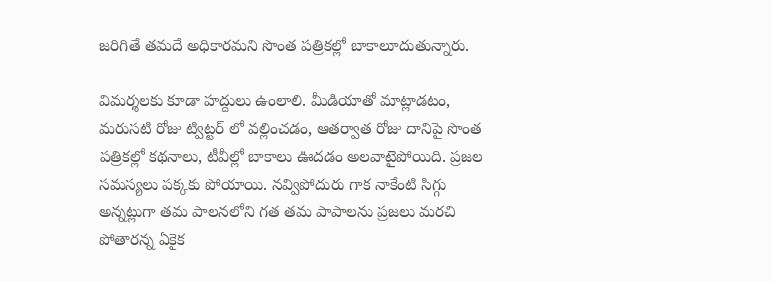జరిగితే తమదే అధికారమని సొంత పత్రికల్లో బాకాలూదుతున్నారు.

విమర్శలకు కూడా హద్దులు ఉంలాలి. మీడియాతో మాట్లాడటం, మరుసటి రోజు ట్విట్టర్‌ లో వల్లించడం, ఆతర్వాత రోజు దానిపై సొంత పత్రికల్లో కథనాలు, టీవీల్లో బాకాలు ఊదడం అలవాటైపోయిది. ప్రజల సమస్యలు పక్కకు పోయాయి. నవ్విపోదురు గాక నాకేంటి సిగ్గు అన్నట్లుగా తమ పాలనలోని గత తమ పాపాలను ప్రజలు మరచి పోతారన్న ఏకైక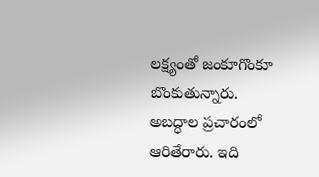లక్ష్యంతో జంకూగొంకూ బొంకుతున్నారు. అబద్ధాల ప్రచారంలో ఆరితేరారు. ఇది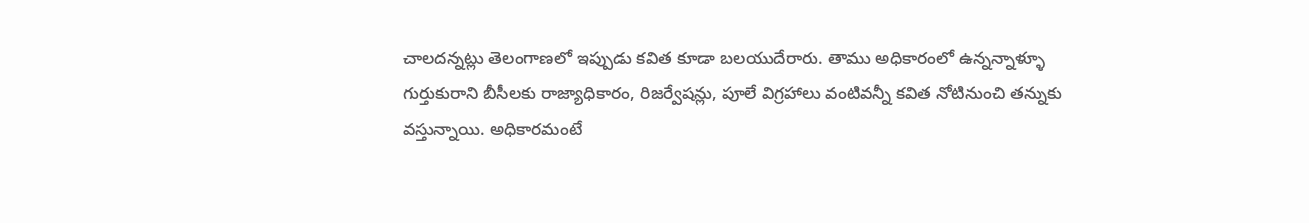చాలదన్నట్లు తెలంగాణలో ఇప్పుడు కవిత కూడా బలయుదేరారు. తాము అధికారంలో ఉన్నన్నాళ్ళూ గుర్తుకురాని బీసీలకు రాజ్యాధికారం, రిజర్వేషన్లు, పూలే విగ్రహాలు వంటివన్నీ కవిత నోటినుంచి తన్నుకు వస్తున్నాయి. అధికారమంటే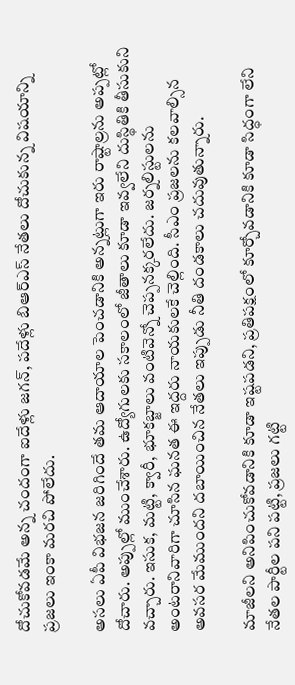దోచుకోవడమే అన్న చందంగా ఐదేళ్లు జగన్‌, పదేళ్లు బిఆర్‌ఎస్‌ నేతలు దోచుకున్న విషయాన్ని ప్రజలు ఇంకా మరచి పోలేదు.

అసలు ఏపీ విభజన జరిగిందే తమ ఆదాయాల పెంచడానికి అన్నట్లుగా ఇరు రాష్టాల్రను అప్పట్లో దోచారు. అప్పుల్లో ముంచేశారు. ఉద్యోగులకు సకాలంలో జీతాలు కూడా ఇవ్వలేని దుస్థితికి తీసుకుని వచ్చారు. ఇసుక, మట్టి, క్వారీ, భూకబ్జాలు వంటివెన్నో చెప్పనక్కరలేదు. జర్నలిస్టులను అంటరానివారిగా చూసిన ఘనత ఈ ఇద్దరు నాయకులకే చెల్లింది. సీఎం ప్రజలను కలవాల్సిన అవసర మేముందని దబాయించిన నేతలు ఇప్పుడు నీతి దండకాలు చదువుతున్నారు.

మాజీలని అనిపించుకోవడానికి కూడా ఇష్టపడని, ప్రతిపక్షంలో కూర్చోవడానికి కూడా సిద్ధంగా లేని నేతల పార్టీల పని పట్టి, ప్రజలు గట్టి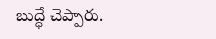బుద్ధే చెప్పారు.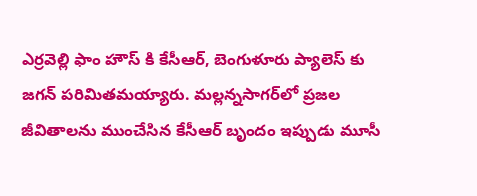ఎర్రవెల్లి ఫాం హౌస్ కి కేసీఆర్, బెంగుళూరు ప్యాలెస్ కు జగన్ పరిమితమయ్యారు. మల్లన్నసాగర్‌లో ప్రజల జీవితాలను ముంచేసిన కేసీఆర్‌ బృందం ఇప్పుడు మూసీ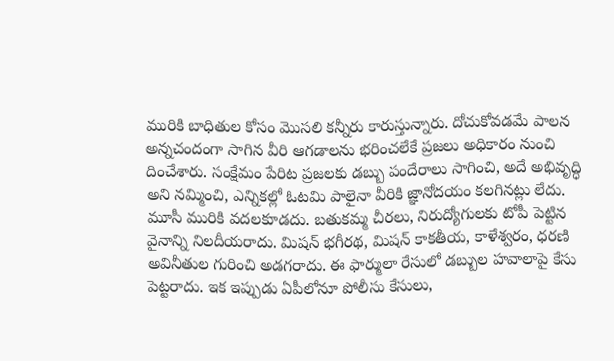మురికి బాధితుల కోసం మొసలి కన్నీరు కారుస్తున్నారు. దోచుకోవడమే పాలన అన్నచందంగా సాగిన వీరి ఆగడాలను భరించలేకే ప్రజలు అధికారం నుంచి దించేశారు. సంక్షేమం పేరిట ప్రజలకు డబ్బు పందేరాలు సాగించి, అదే అభివృద్ధి అని నమ్మించి, ఎన్నికల్లో ఓటమి పాలైనా వీరికి జ్ఞానోదయం కలగినట్లు లేదు. మూసీ మురికి వదలకూడదు. బతుకమ్మ చీరలు, నిరుద్యోగులకు టోపీ పెట్టిన వైనాన్ని నిలదీయరాదు. మిషన్‌ భగీరథ, మిషన్‌ కాకతీయ, కాళేశ్వరం, ధరణి అవినీతుల గురించి అడగరాదు. ఈ ఫార్ములా రేసులో డబ్బుల హవాలాపై కేసు పెట్టరాదు. ఇక ఇప్పుడు ఏపీలోనూ పోలీసు కేసులు,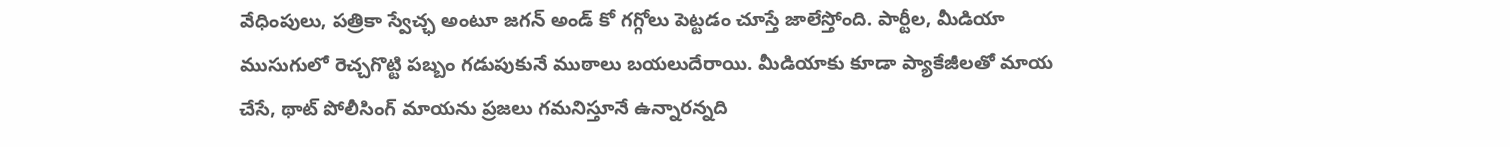వేధింపులు, పత్రికా స్వేచ్ఛ అంటూ జగన్‌ అండ్‌ కో గగ్గోలు పెట్టడం చూస్తే జాలేస్తోంది. పార్టీల, మీడియా ముసుగులో రెచ్చగొట్టి పబ్బం గడుపుకునే ముఠాలు బయలుదేరాయి. మీడియాకు కూడా ప్యాకేజీలతో మాయ చేసే, థాట్ పోలీసింగ్ మాయను ప్రజలు గమనిస్తూనే ఉన్నారన్నది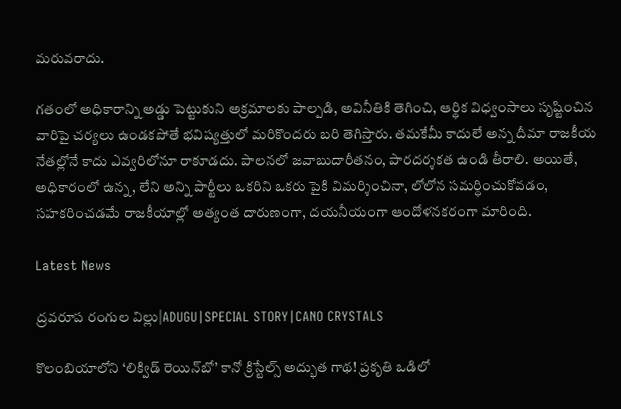మరువరాదు.

గతంలో అధికారాన్ని అడ్డు పెట్టుకుని అక్రమాలకు పాల్పడి, అవినీతికి తెగించి, ఆర్థిక విధ్వంసాలు సృష్టించిన వారిపై చర్యలు ఉండకపోతే భవిష్యత్తులో మరికొందరు బరి తెగిస్తారు. తమకేమీ కాదులే అన్న దీమా రాజకీయ నేతల్లోనే కాదు ఎవ్వరిలోనూ రాకూడదు. పాలనలో జవాబుదారీతనం, పారదర్శకత ఉండి తీరాలి. అయితే, అధికారంలో ఉన్న, లేని అన్ని పార్టీలు ఒకరిని ఒకరు పైకి విమర్శించినా, లోలోన సమర్ధించుకోవడం, సహకరించడమే రాజకీయాల్లో అత్యంత దారుణంగా, దయనీయంగా ఆందోళనకరంగా మారింది.

Latest News

ద్రవరూప రంగుల విల్లు|ADUGU|SPECIAL STORY|CANO CRYSTALS

కొలంబియాలోని ‘లిక్విడ్ రెయిన్‌బో’ కానో క్రిస్టేల్స్ అద్భుత గాథ! ప్రకృతి ఒడిలో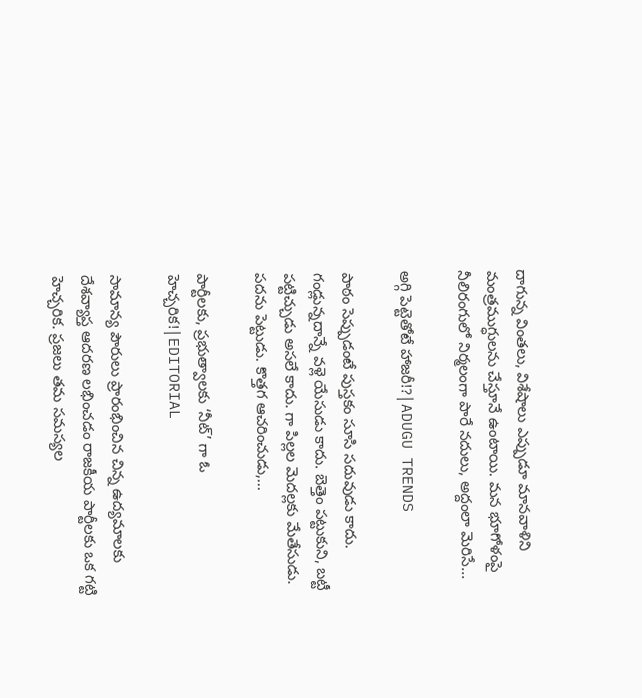దాగున్న వింతలు, విశేషాలు ఎప్పుడూ మానవాళిని మంత్రముగ్ధులను చేస్తూనే ఉంటాయి. మన భూగోళంపై నీలిరంగులో నిర్మలంగా పారే నదులు, అద్దంలా మెరిసే...

అగ్గి పెట్టెతోటే హాజరీ!?|ADUGU TRENDS

పాఠం సెప్పుడంటే పుస్తకం సూసి సదువుడు కాదు. గండ్లున్నదాన్నే వళ్లె యేసుడు కాదు. బెత్తెం పట్టుకుని, బట్టీ పట్టిచ్చుడు అసలే కాదు. గా పిల్లల మెదల్లకు మేతేసుడు. పదను పెట్టుడు. కొత్తగ ఆచరించుడు,...

పార్టీలకు, ప్రభుత్వాలకు ‘నీట్’ గా ఓ హెచ్చరిక!|EDITORIAL

సామాన్య పౌరులు ప్రారంభించిన చిన్న ఉద్యమాలకు దేశవ్యాప్త ఆదరణ లభించడం రాజకీయ పార్టీలకు ఒక గట్టి హెచ్చరిక. ప్రజలు తమ సమస్యల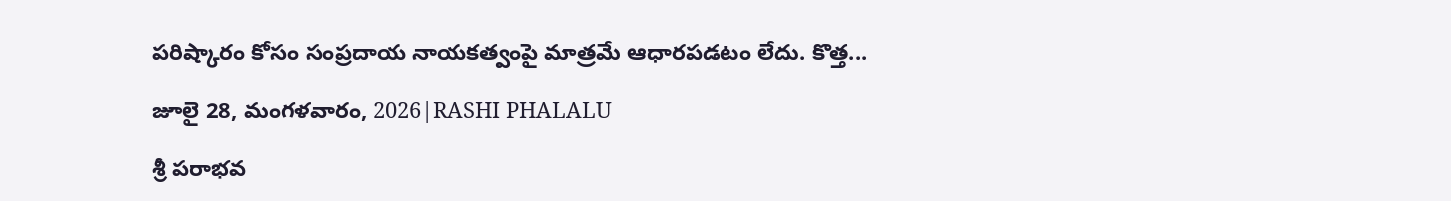పరిష్కారం కోసం సంప్రదాయ నాయకత్వంపై మాత్రమే ఆధారపడటం లేదు. కొత్త...

జూలై 28, మంగళవారం, 2026|RASHI PHALALU

శ్రీ పరాభవ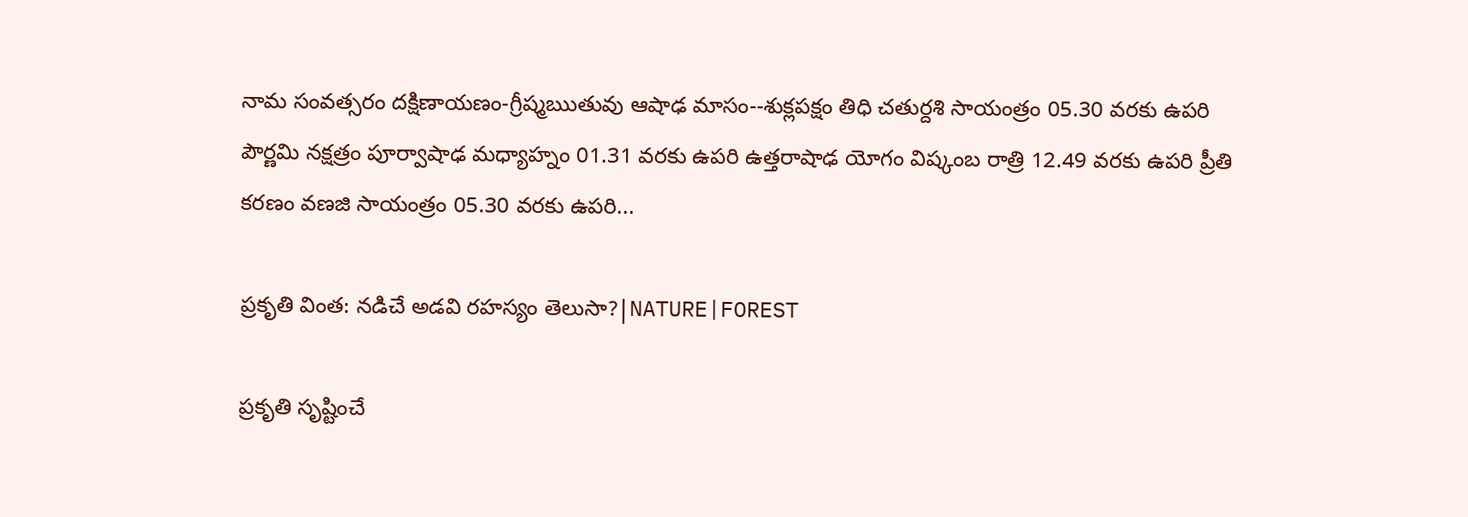నామ సంవత్సరం దక్షిణాయణం-గ్రీష్మఋతువు ఆషాఢ మాసం--శుక్లపక్షం తిధి చతుర్దశి సాయంత్రం 05.30 వరకు ఉపరి పౌర్ణమి నక్షత్రం పూర్వాషాఢ మధ్యాహ్నం 01.31 వరకు ఉపరి ఉత్తరాషాఢ యోగం విష్కంబ రాత్రి 12.49 వరకు ఉపరి ప్రీతి కరణం వణజి సాయంత్రం 05.30 వరకు ఉపరి...

ప్రకృతి వింత: నడిచే అడవి రహస్యం తెలుసా?|NATURE|FOREST

ప్రకృతి సృష్టించే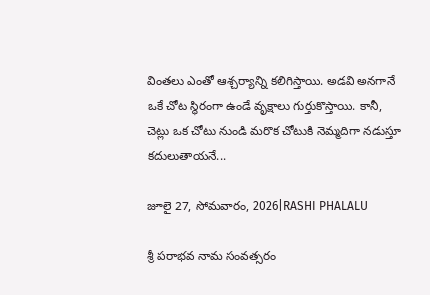వింతలు ఎంతో ఆశ్చర్యాన్ని కలిగిస్తాయి. అడవి అనగానే ఒకే చోట స్థిరంగా ఉండే వృక్షాలు గుర్తుకొస్తాయి. కానీ, చెట్లు ఒక చోటు నుండి మరొక చోటుకి నెమ్మదిగా నడుస్తూ కదులుతాయనే...

జూలై 27, సోమవారం, 2026|RASHI PHALALU

శ్రీ పరాభవ నామ సంవత్సరం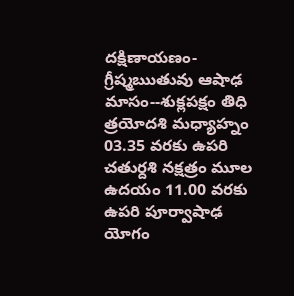దక్షిణాయణం-గ్రీష్మఋతువు ఆషాఢ మాసం--శుక్లపక్షం తిధి త్రయోదశి మధ్యాహ్నం 03.35 వరకు ఉపరి చతుర్దశి నక్షత్రం మూల ఉదయం 11.00 వరకు ఉపరి పూర్వాషాఢ యోగం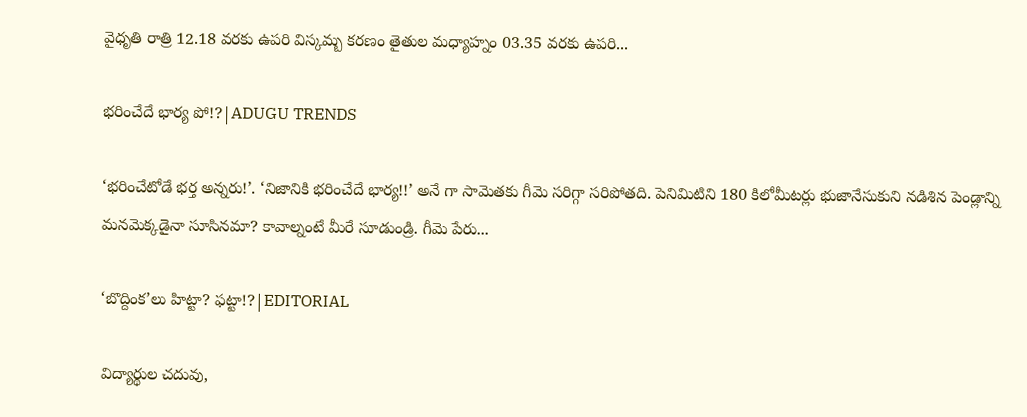వైధృతి రాత్రి 12.18 వరకు ఉపరి విస్కమ్బ కరణం తైతుల మధ్యాహ్నం 03.35 వరకు ఉపరి...

భరించేదే భార్య పో!?|ADUGU TRENDS

‘భరించేటోడే భర్త అన్నరు!’. ‘నిజానికి భరించేదే భార్య!!’ అనే గా సామెతకు గీమె సరిగ్గా సరిపోతది. పెనిమిటిని 180 కిలోమీటర్లు భుజానేసుకుని నడిశిన పెండ్లాన్ని మనమెక్కడైనా సూసినమా? కావాల్నంటే మీరే సూడుండ్రి. గీమె పేరు...

‘బొద్దింక’లు హిట్టా? ఫట్టా!?|EDITORIAL

విద్యార్థుల చదువు,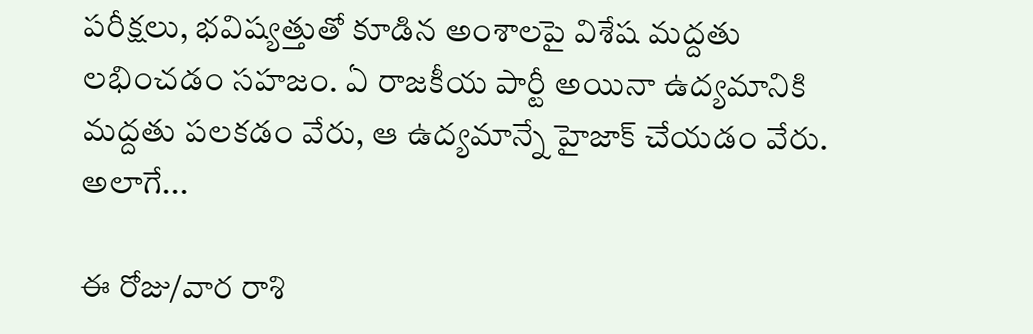పరీక్షలు, భవిష్యత్తుతో కూడిన అంశాలపై విశేష మద్దతు లభించడం సహజం. ఏ రాజకీయ పార్టీ అయినా ఉద్యమానికి మద్దతు పలకడం వేరు, ఆ ఉద్యమాన్నే హైజాక్ చేయడం వేరు. అలాగే...

ఈ రోజు/వార రాశి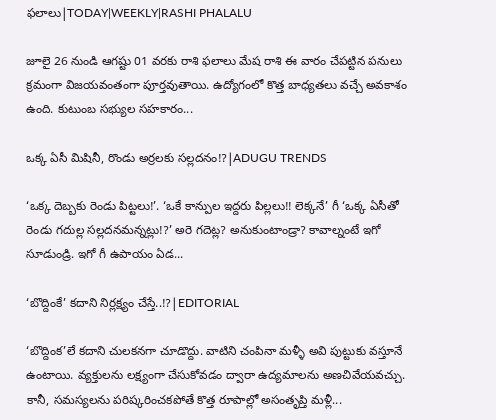ఫలాలు|TODAY|WEEKLY|RASHI PHALALU

జూలై 26 నుండి ఆగష్టు 01 వరకు రాశి ఫలాలు మేష రాశి ఈ వారం చేపట్టిన పనులు క్రమంగా విజయవంతంగా పూర్తవుతాయి. ఉద్యోగంలో కొత్త బాధ్యతలు వచ్చే అవకాశం ఉంది. కుటుంబ సభ్యుల సహకారం...

ఒక్క ఏసీ మిషినీ, రొండు అర్రలకు సల్లదనం!?|ADUGU TRENDS

‘ఒక్క దెబ్బకు రెండు పిట్టలు!’. ‘ఒకే కాన్పుల ఇద్దరు పిల్లలు!! లెక్కనే’ గీ ‘ఒక్క ఏసీతో రెండు గదుల్ల సల్లదనమన్నట్లు!?’ అరె గదెట్ల? అనుకుంటాండ్రా? కావాల్నంటే ఇగో సూడుండ్రి. ఇగో గీ ఉపాయం ఏడ...

‘బొద్దింకే’ కదాని నిర్లక్ష్యం చేస్తే..!?|EDITORIAL

‘బొద్దింక’లే కదాని చులకనగా చూడొద్దు. వాటిని చంపినా మళ్ళీ అవి పుట్టుకు వస్తూనే ఉంటాయి. వ్యక్తులను లక్ష్యంగా చేసుకోవడం ద్వారా ఉద్యమాలను అణచివేయవచ్చు. కానీ, సమస్యలను పరిష్కరించకపోతే కొత్త రూపాల్లో అసంతృప్తి మళ్లీ...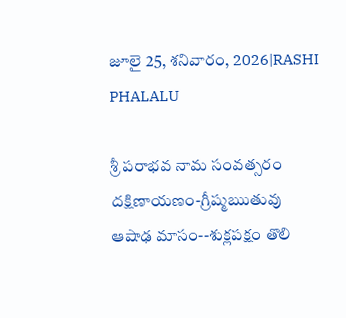జూలై 25, శనివారం, 2026|RASHI PHALALU

శ్రీ పరాభవ నామ సంవత్సరం దక్షిణాయణం-గ్రీష్మఋతువు ఆషాఢ మాసం--శుక్లపక్షం తొలి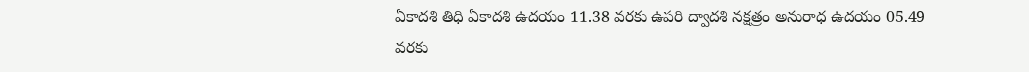ఏకాదశి తిధి ఏకాదశి ఉదయం 11.38 వరకు ఉపరి ద్వాదశి నక్షత్రం అనురాధ ఉదయం 05.49 వరకు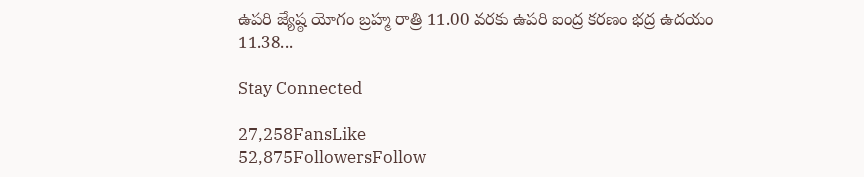ఉపరి జ్యేష్ఠ యోగం బ్రహ్మ రాత్రి 11.00 వరకు ఉపరి ఐంద్ర కరణం భద్ర ఉదయం 11.38...

Stay Connected

27,258FansLike
52,875FollowersFollow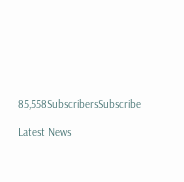85,558SubscribersSubscribe

Latest News